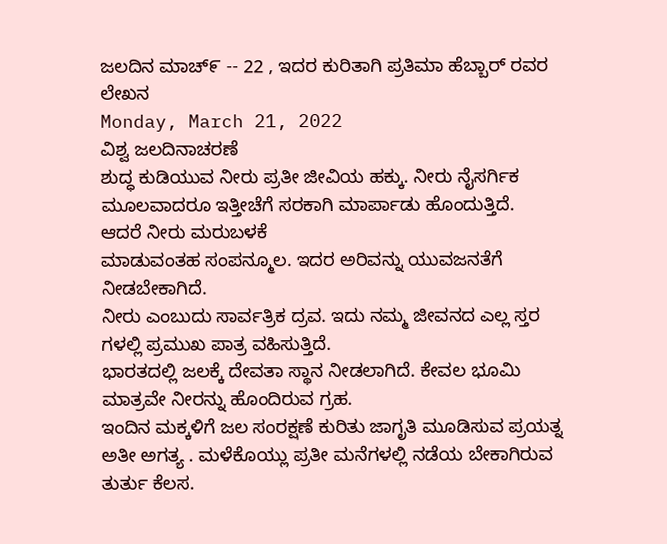ಜಲದಿನ ಮಾಚ್೯ -- 22 , ಇದರ ಕುರಿತಾಗಿ ಪ್ರತಿಮಾ ಹೆಬ್ಬಾರ್ ರವರ ಲೇಖನ
Monday, March 21, 2022
ವಿಶ್ವ ಜಲದಿನಾಚರಣೆ
ಶುದ್ಧ ಕುಡಿಯುವ ನೀರು ಪ್ರತೀ ಜೀವಿಯ ಹಕ್ಕು. ನೀರು ನೈಸರ್ಗಿಕ ಮೂಲವಾದರೂ ಇತ್ತೀಚೆಗೆ ಸರಕಾಗಿ ಮಾರ್ಪಾಡು ಹೊಂದುತ್ತಿದೆ.
ಆದರೆ ನೀರು ಮರುಬಳಕೆ
ಮಾಡುವಂತಹ ಸಂಪನ್ಮೂಲ. ಇದರ ಅರಿವನ್ನು ಯುವಜನತೆಗೆ ನೀಡಬೇಕಾಗಿದೆ.
ನೀರು ಎಂಬುದು ಸಾರ್ವತ್ರಿಕ ದ್ರವ. ಇದು ನಮ್ಮ ಜೀವನದ ಎಲ್ಲ ಸ್ತರ ಗಳಲ್ಲಿ ಪ್ರಮುಖ ಪಾತ್ರ ವಹಿಸುತ್ತಿದೆ.
ಭಾರತದಲ್ಲಿ ಜಲಕ್ಕೆ ದೇವತಾ ಸ್ಥಾನ ನೀಡಲಾಗಿದೆ. ಕೇವಲ ಭೂಮಿ ಮಾತ್ರವೇ ನೀರನ್ನು ಹೊಂದಿರುವ ಗ್ರಹ.
ಇಂದಿನ ಮಕ್ಕಳಿಗೆ ಜಲ ಸಂರಕ್ಷಣೆ ಕುರಿತು ಜಾಗೃತಿ ಮೂಡಿಸುವ ಪ್ರಯತ್ನ ಅತೀ ಅಗತ್ಯ . ಮಳೆಕೊಯ್ಲು ಪ್ರತೀ ಮನೆಗಳಲ್ಲಿ ನಡೆಯ ಬೇಕಾಗಿರುವ ತುರ್ತು ಕೆಲಸ.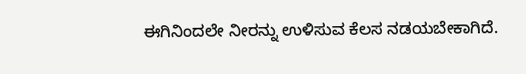ಈಗಿನಿಂದಲೇ ನೀರನ್ನು ಉಳಿಸುವ ಕೆಲಸ ನಡಯಬೇಕಾಗಿದೆ.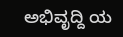ಅಭಿವೃದ್ದಿ ಯ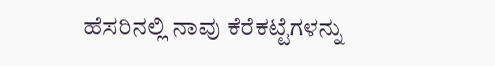ಹೆಸರಿನಲ್ಲಿ ನಾವು ಕೆರೆಕಟ್ಟೆಗಳನ್ನು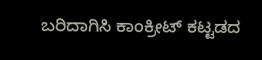ಬರಿದಾಗಿಸಿ ಕಾಂಕ್ರೀಟ್ ಕಟ್ಟಡದ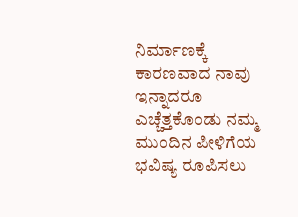ನಿರ್ಮಾಣಕ್ಕೆ ಕಾರಣವಾದ ನಾವು ಇನ್ನಾದರೂ ಎಚ್ಚೆತ್ತಕೊಂಡು ನಮ್ಮ ಮುಂದಿನ ಪೀಳಿಗೆಯ ಭವಿಷ್ಯ ರೂಪಿಸಲು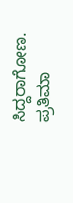ಸಿದ್ದರಾಗೋಣ.
ಪ್ರತಿಮಾ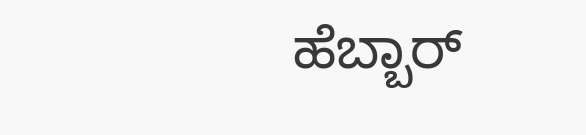ಹೆಬ್ಬಾರ್